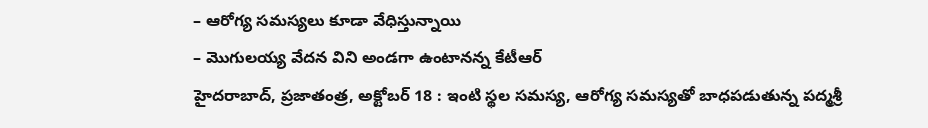– ఆరోగ్య సమస్యలు కూడా వేధిస్తున్నాయి
– మొగులయ్య వేదన విని అండగా ఉంటానన్న కేటీఆర్
హైదరాబాద్, ప్రజాతంత్ర, అక్టోబర్ 18 : ఇంటి స్థల సమస్య, ఆరోగ్య సమస్యతో బాధపడుతున్న పద్మశ్రీ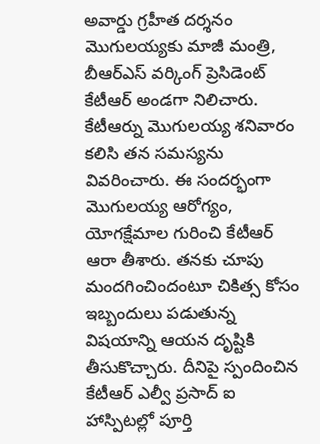అవార్డు గ్రహీత దర్శనం మొగులయ్యకు మాజీ మంత్రి, బీఆర్ఎస్ వర్కింగ్ ప్రెసిడెంట్ కేటీఆర్ అండగా నిలిచారు. కేటీఆర్ను మొగులయ్య శనివారం కలిసి తన సమస్యను వివరించారు. ఈ సందర్భంగా మొగులయ్య ఆరోగ్యం, యోగక్షేమాల గురించి కేటీఆర్ ఆరా తీశారు. తనకు చూపు మందగించిందంటూ చికిత్స కోసం ఇబ్బందులు పడుతున్న విషయాన్ని ఆయన దృష్టికి తీసుకొచ్చారు. దీనిపై స్పందించిన కేటీఆర్ ఎల్వీ ప్రసాద్ ఐ హాస్పిటల్లో పూర్తి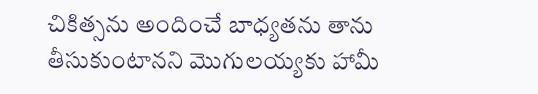చికిత్సను అందించే బాధ్యతను తాను తీసుకుంటానని మొగులయ్యకు హామీ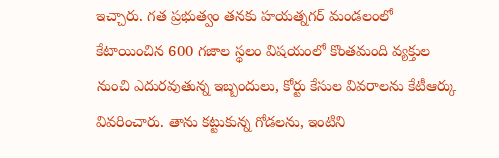ఇచ్చారు. గత ప్రభుత్వం తనకు హయత్నగర్ మండలంలో కేటాయించిన 600 గజాల స్థలం విషయంలో కొంతమంది వ్యక్తుల నుంచి ఎదురవుతున్న ఇబ్బందులు, కోర్టు కేసుల వివరాలను కేటీఆర్కు వివరించారు. తాను కట్టుకున్న గోడలను, ఇంటిని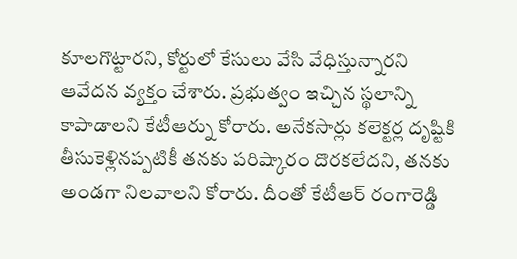కూలగొట్టారని, కోర్టులో కేసులు వేసి వేధిస్తున్నారని ఆవేదన వ్యక్తం చేశారు. ప్రభుత్వం ఇచ్చిన స్థలాన్ని కాపాడాలని కేటీఆర్ను కోరారు. అనేకసార్లు కలెక్టర్ల దృష్టికి తీసుకెళ్లినప్పటికీ తనకు పరిష్కారం దొరకలేదని, తనకు అండగా నిలవాలని కోరారు. దీంతో కేటీఆర్ రంగారెడ్డి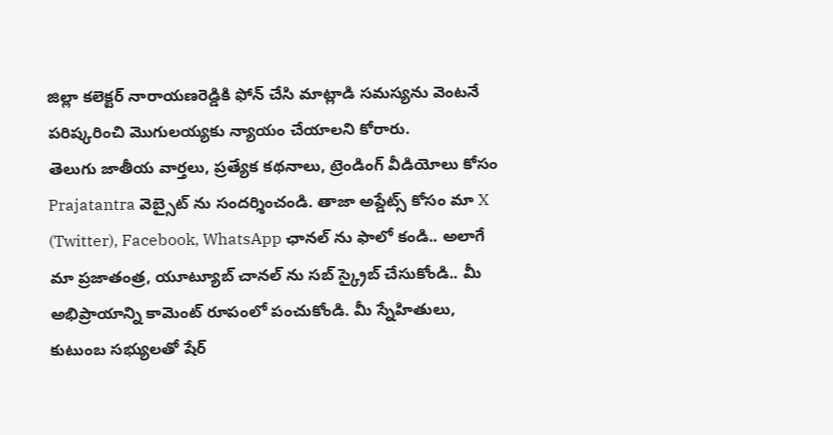జిల్లా కలెక్టర్ నారాయణరెడ్డికి ఫోన్ చేసి మాట్లాడి సమస్యను వెంటనే పరిష్కరించి మొగులయ్యకు న్యాయం చేయాలని కోరారు.
తెలుగు జాతీయ వార్తలు, ప్రత్యేక కథనాలు, ట్రెండింగ్ వీడియోలు కోసం Prajatantra వెబ్సైట్ ను సందర్శించండి. తాజా అప్డేట్స్ కోసం మా X (Twitter), Facebook, WhatsApp ఛానల్ ను ఫాలో కండి.. అలాగే మా ప్రజాతంత్ర, యూట్యూబ్ చానల్ ను సబ్ స్క్రైబ్ చేసుకోండి.. మీ అభిప్రాయాన్ని కామెంట్ రూపంలో పంచుకోండి. మీ స్నేహితులు, కుటుంబ సభ్యులతో షేర్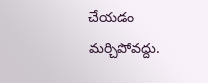చేయడం మర్చిపోవద్దు.